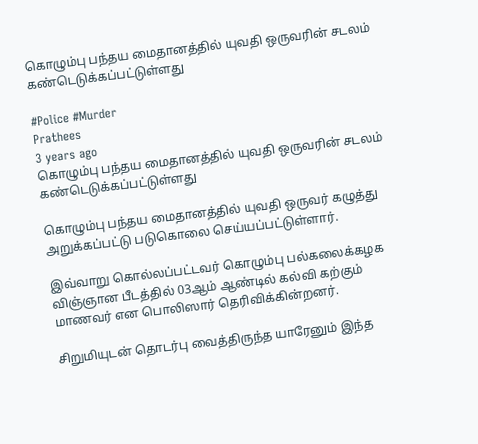கொழும்பு பந்தய மைதானத்தில் யுவதி ஒருவரின் சடலம் கண்டெடுக்கப்பட்டுள்ளது

#Police #Murder
Prathees
3 years ago
கொழும்பு பந்தய மைதானத்தில் யுவதி ஒருவரின் சடலம் கண்டெடுக்கப்பட்டுள்ளது

கொழும்பு பந்தய மைதானத்தில் யுவதி ஒருவர் கழுத்து அறுக்கப்பட்டு படுகொலை செய்யப்பட்டுள்ளார்.

இவ்வாறு கொல்லப்பட்டவர் கொழும்பு பல்கலைக்கழக விஞ்ஞான பீடத்தில் 03ஆம் ஆண்டில் கல்வி கற்கும் மாணவர் என பொலிஸார் தெரிவிக்கின்றனர்.

சிறுமியுடன் தொடர்பு வைத்திருந்த யாரேனும் இந்த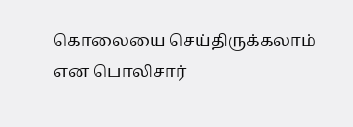கொலையை செய்திருக்கலாம் என பொலிசார்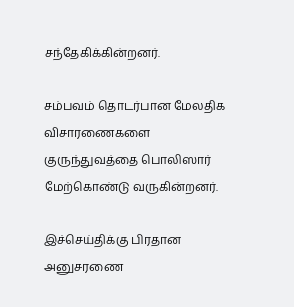சந்தேகிக்கின்றனர்.

சம்பவம் தொடர்பான மேலதிக விசாரணைகளை குருந்துவத்தை பொலிஸார் மேற்கொண்டு வருகின்றனர்.

இச்செய்திக்கு பிரதான அனுசரணை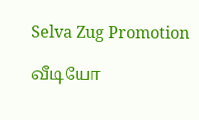Selva Zug Promotion

வீடியோ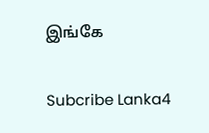இங்கே

Subcribe Lanka4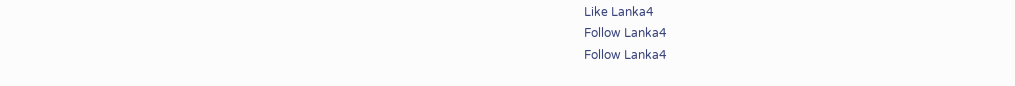Like Lanka4
Follow Lanka4
Follow Lanka4